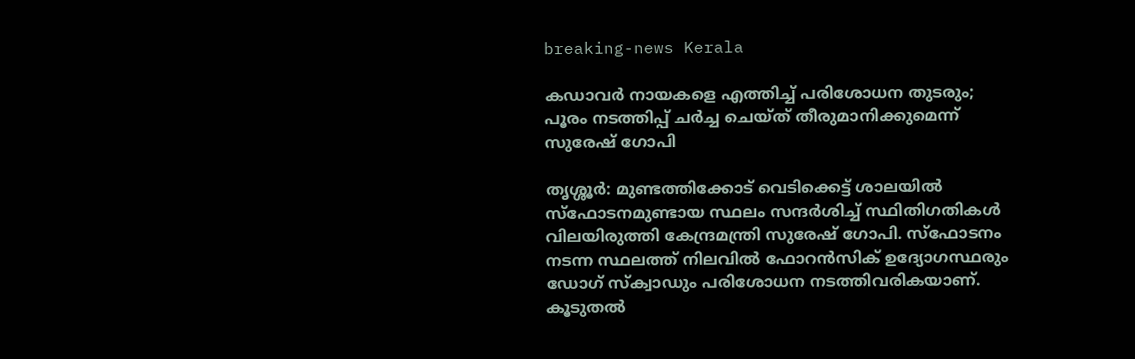breaking-news Kerala

കഡാവർ നായകളെ എത്തിച്ച് പരിശോധന തുടരും; പൂരം നടത്തിപ്പ് ചർച്ച ചെയ്ത് തീരുമാനിക്കുമെന്ന് സുരേഷ് ഗോപി

തൃശ്ശൂർ: മുണ്ടത്തിക്കോട് വെടിക്കെട്ട് ശാലയിൽ സ്‌ഫോടനമുണ്ടായ സ്ഥലം സന്ദർശിച്ച് സ്ഥിതിഗതികൾ വിലയിരുത്തി കേന്ദ്രമന്ത്രി സുരേഷ് ഗോപി. സ്‌ഫോടനം നടന്ന സ്ഥലത്ത് നിലവിൽ ഫോറൻസിക് ഉദ്യോഗസ്ഥരും ഡോഗ് സ്‌ക്വാഡും പരിശോധന നടത്തിവരികയാണ്. കൂടുതൽ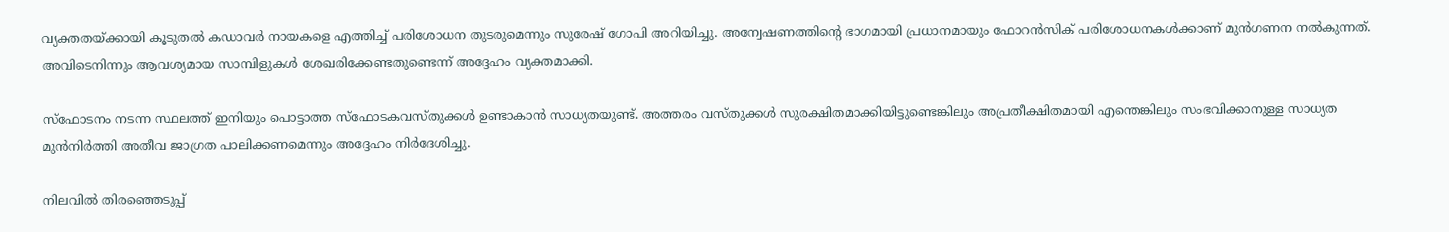വ്യക്തതയ്ക്കായി കൂടുതൽ കഡാവർ നായകളെ എത്തിച്ച് പരിശോധന തുടരുമെന്നും സുരേഷ് ഗോപി അറിയിച്ചു. അന്വേഷണത്തിന്റെ ഭാഗമായി പ്രധാനമായും ഫോറൻസിക് പരിശോധനകൾക്കാണ് മുൻഗണന നൽകുന്നത്. അവിടെനിന്നും ആവശ്യമായ സാമ്പിളുകൾ ശേഖരിക്കേണ്ടതുണ്ടെന്ന് അദ്ദേഹം വ്യക്തമാക്കി.

സ്‌ഫോടനം നടന്ന സ്ഥലത്ത് ഇനിയും പൊട്ടാത്ത സ്‌ഫോടകവസ്തുക്കൾ ഉണ്ടാകാൻ സാധ്യതയുണ്ട്. അത്തരം വസ്തുക്കൾ സുരക്ഷിതമാക്കിയിട്ടുണ്ടെങ്കിലും അപ്രതീക്ഷിതമായി എന്തെങ്കിലും സംഭവിക്കാനുള്ള സാധ്യത മുൻനിർത്തി അതീവ ജാഗ്രത പാലിക്കണമെന്നും അദ്ദേഹം നിർദേശിച്ചു.

നിലവിൽ തിരഞ്ഞെടുപ്പ്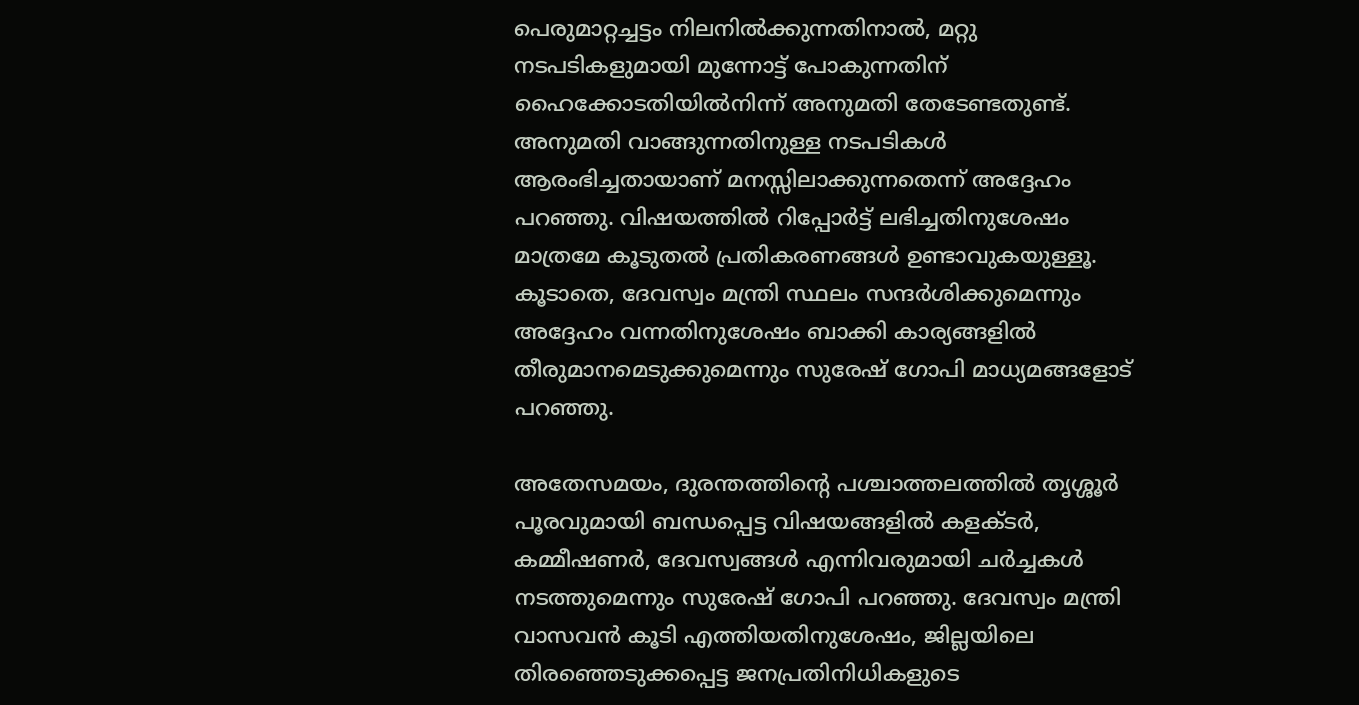പെരുമാറ്റച്ചട്ടം നിലനിൽക്കുന്നതിനാൽ, മറ്റു നടപടികളുമായി മുന്നോട്ട് പോകുന്നതിന് ഹൈക്കോടതിയിൽനിന്ന് അനുമതി തേടേണ്ടതുണ്ട്. അനുമതി വാങ്ങുന്നതിനുള്ള നടപടികൾ ആരംഭിച്ചതായാണ് മനസ്സിലാക്കുന്നതെന്ന് അദ്ദേഹം പറഞ്ഞു. വിഷയത്തിൽ റിപ്പോർട്ട് ലഭിച്ചതിനുശേഷം മാത്രമേ കൂടുതൽ പ്രതികരണങ്ങൾ ഉണ്ടാവുകയുള്ളൂ. കൂടാതെ, ദേവസ്വം മന്ത്രി സ്ഥലം സന്ദർശിക്കുമെന്നും അദ്ദേഹം വന്നതിനുശേഷം ബാക്കി കാര്യങ്ങളിൽ തീരുമാനമെടുക്കുമെന്നും സുരേഷ് ഗോപി മാധ്യമങ്ങളോട് പറഞ്ഞു.

അതേസമയം, ദുരന്തത്തിന്റെ പശ്ചാത്തലത്തിൽ തൃശ്ശൂർ പൂരവുമായി ബന്ധപ്പെട്ട വിഷയങ്ങളിൽ കളക്ടർ, കമ്മീഷണർ, ദേവസ്വങ്ങൾ എന്നിവരുമായി ചർച്ചകൾ നടത്തുമെന്നും സുരേഷ് ഗോപി പറഞ്ഞു. ദേവസ്വം മന്ത്രി വാസവൻ കൂടി എത്തിയതിനുശേഷം, ജില്ലയിലെ തിരഞ്ഞെടുക്കപ്പെട്ട ജനപ്രതിനിധികളുടെ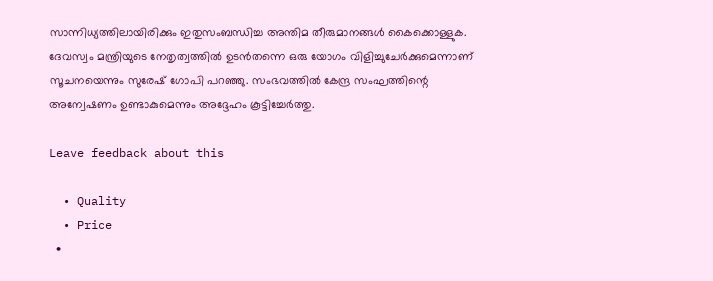സാന്നിധ്യത്തിലായിരിക്കും ഇതുസംബന്ധിച്ച അന്തിമ തീരുമാനങ്ങൾ കൈക്കൊള്ളുക. ദേവസ്വം മന്ത്രിയുടെ നേതൃത്വത്തിൽ ഉടൻതന്നെ ഒരു യോഗം വിളിച്ചുചേർക്കുമെന്നാണ് സൂചനയെന്നും സുരേഷ് ഗോപി പറഞ്ഞു. സംഭവത്തിൽ കേന്ദ്ര സംഘത്തിന്റെ അന്വേഷണം ഉണ്ടാകുമെന്നും അദ്ദേഹം കൂട്ടിച്ചേർത്തു.

Leave feedback about this

  • Quality
  • Price
  •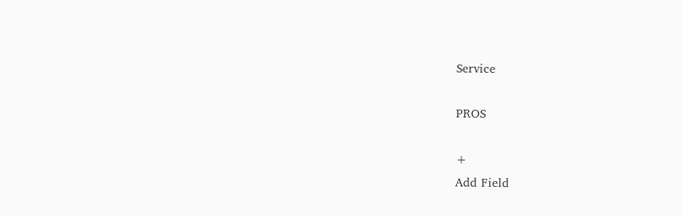Service

PROS

+
Add Field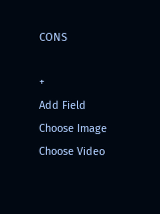CONS

+
Add Field
Choose Image
Choose Video